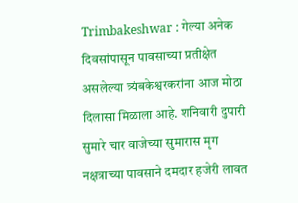Trimbakeshwar : गेल्या अनेक दिवसांपासून पावसाच्या प्रतीक्षेत असलेल्या त्र्यंबकेश्वरकरांना आज मोठा दिलासा मिळाला आहे. शनिवारी दुपारी सुमारे चार वाजेच्या सुमारास मृग नक्षत्राच्या पावसाने दमदार हजेरी लावत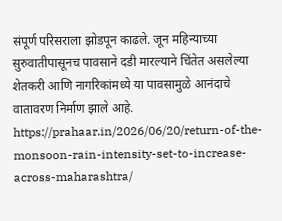संपूर्ण परिसराला झोडपून काढले. जून महिन्याच्या सुरुवातीपासूनच पावसाने दडी मारल्याने चिंतेत असलेल्या शेतकरी आणि नागरिकांमध्ये या पावसामुळे आनंदाचे वातावरण निर्माण झाले आहे.
https://prahaar.in/2026/06/20/return-of-the-monsoon-rain-intensity-set-to-increase-across-maharashtra/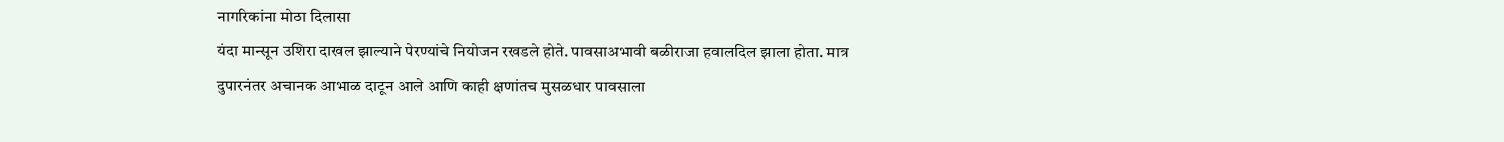नागरिकांना मोठा दिलासा
यंदा मान्सून उशिरा दाखल झाल्याने पेरण्यांचे नियोजन रखडले होते. पावसाअभावी बळीराजा हवालदिल झाला होता. मात्र दुपारनंतर अचानक आभाळ दाटून आले आणि काही क्षणांतच मुसळधार पावसाला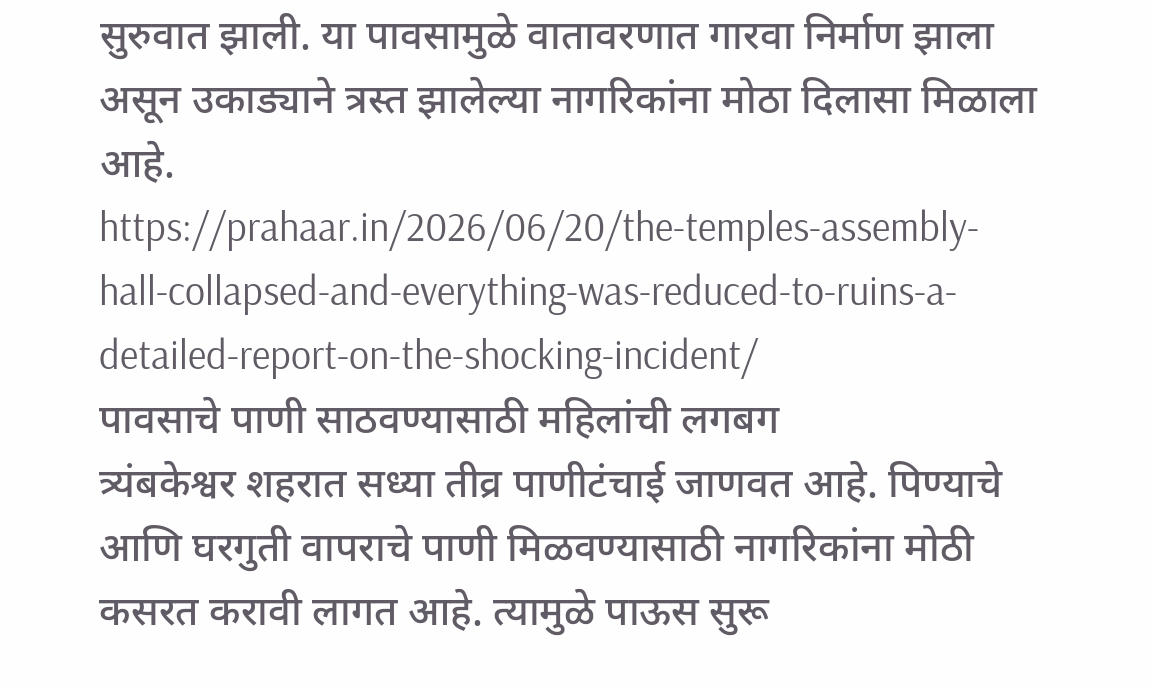सुरुवात झाली. या पावसामुळे वातावरणात गारवा निर्माण झाला असून उकाड्याने त्रस्त झालेल्या नागरिकांना मोठा दिलासा मिळाला आहे.
https://prahaar.in/2026/06/20/the-temples-assembly-hall-collapsed-and-everything-was-reduced-to-ruins-a-detailed-report-on-the-shocking-incident/
पावसाचे पाणी साठवण्यासाठी महिलांची लगबग
त्र्यंबकेश्वर शहरात सध्या तीव्र पाणीटंचाई जाणवत आहे. पिण्याचे आणि घरगुती वापराचे पाणी मिळवण्यासाठी नागरिकांना मोठी कसरत करावी लागत आहे. त्यामुळे पाऊस सुरू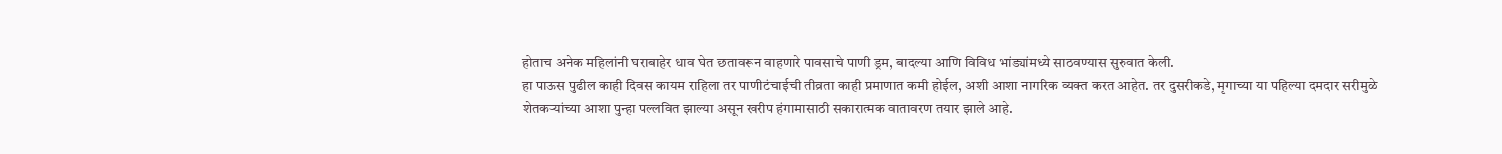होताच अनेक महिलांनी घराबाहेर धाव घेत छतावरून वाहणारे पावसाचे पाणी ड्रम, बादल्या आणि विविध भांड्यांमध्ये साठवण्यास सुरुवात केली.
हा पाऊस पुढील काही दिवस कायम राहिला तर पाणीटंचाईची तीव्रता काही प्रमाणात कमी होईल, अशी आशा नागरिक व्यक्त करत आहेत. तर दुसरीकडे, मृगाच्या या पहिल्या दमदार सरीमुळे शेतकऱ्यांच्या आशा पुन्हा पल्लवित झाल्या असून खरीप हंगामासाठी सकारात्मक वातावरण तयार झाले आहे.